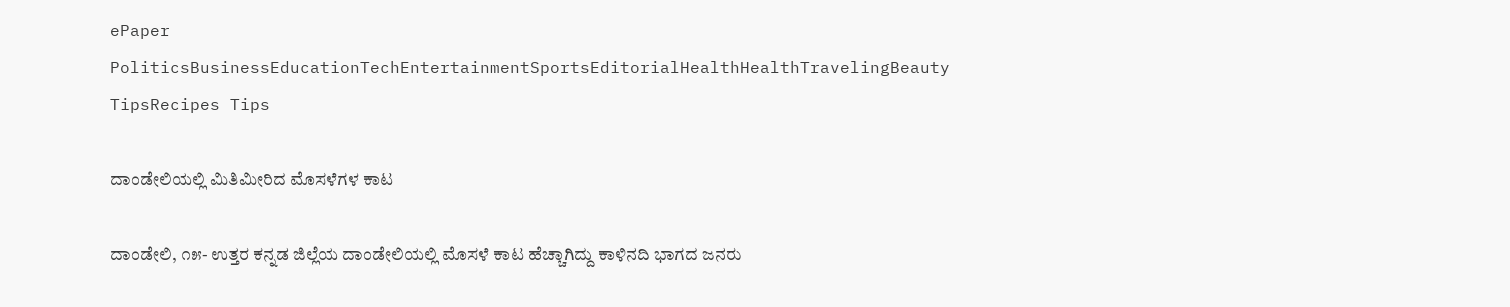ePaper
PoliticsBusinessEducationTechEntertainmentSportsEditorialHealthHealthTravelingBeauty TipsRecipes Tips

ದಾಂಡೇಲಿಯಲ್ಲಿ ಮಿತಿಮೀರಿದ ಮೊಸಳೆಗಳ ಕಾಟ

ದಾಂಡೇಲಿ, ೧೫- ಉತ್ತರ ಕನ್ನಡ ಜಿಲ್ಲೆಯ ದಾಂಡೇಲಿಯಲ್ಲಿ ಮೊಸಳೆ ಕಾಟ ಹೆಚ್ಚಾಗಿದ್ದು ಕಾಳಿನದಿ ಭಾಗದ ಜನರು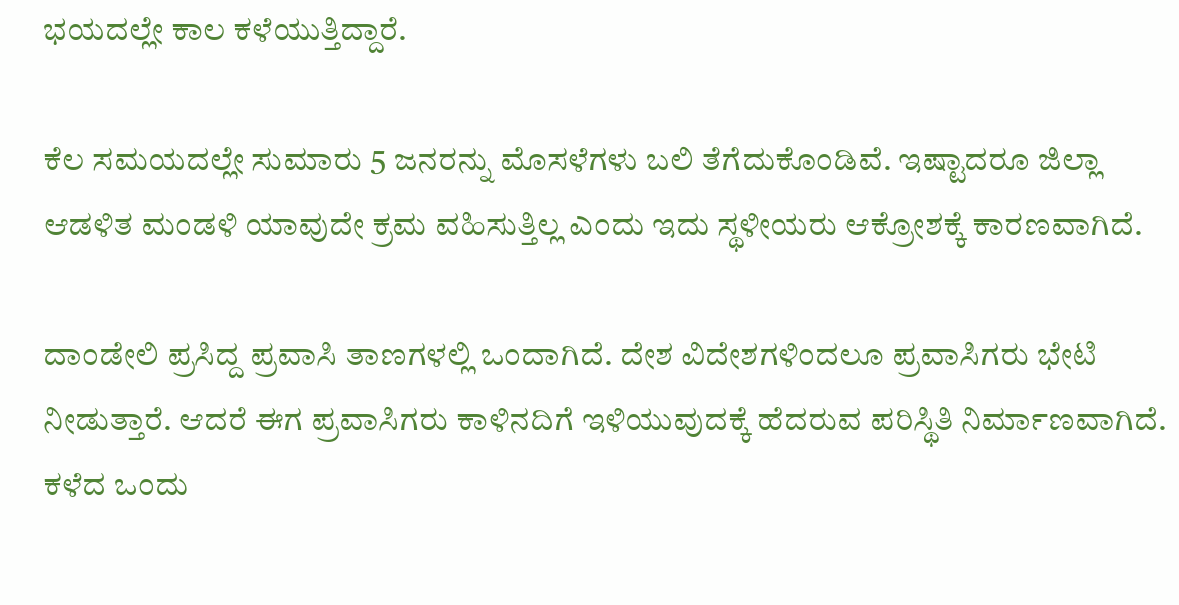ಭಯದಲ್ಲೇ ಕಾಲ ಕಳೆಯುತ್ತಿದ್ದಾರೆ.

ಕೆಲ ಸಮಯದಲ್ಲೇ ಸುಮಾರು 5 ಜನರನ್ನು ಮೊಸಳೆಗಳು ಬಲಿ ತೆಗೆದುಕೊಂಡಿವೆ. ಇಷ್ಟಾದರೂ ಜಿಲ್ಲಾ ಆಡಳಿತ ಮಂಡಳಿ ಯಾವುದೇ ಕ್ರಮ ವಹಿಸುತ್ತಿಲ್ಲ ಎಂದು ಇದು ಸ್ಥಳೀಯರು ಆಕ್ರೋಶಕ್ಕೆ ಕಾರಣವಾಗಿದೆ.

ದಾಂಡೇಲಿ ಪ್ರಸಿದ್ದ ಪ್ರವಾಸಿ ತಾಣಗಳಲ್ಲಿ ಒಂದಾಗಿದೆ. ದೇಶ ವಿದೇಶಗಳಿಂದಲೂ ಪ್ರವಾಸಿಗರು ಭೇಟಿ ನೀಡುತ್ತಾರೆ. ಆದರೆ ಈಗ ಪ್ರವಾಸಿಗರು ಕಾಳಿನದಿಗೆ ಇಳಿಯುವುದಕ್ಕೆ ಹೆದರುವ ಪರಿಸ್ಥಿತಿ ನಿರ್ಮಾಣವಾಗಿದೆ. ಕಳೆದ ಒಂದು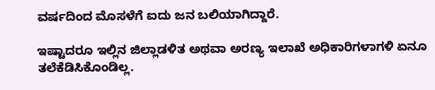ವರ್ಷದಿಂದ ಮೊಸಳೆಗೆ ಐದು ಜನ ಬಲಿಯಾಗಿದ್ದಾರೆ.

ಇಷ್ಟಾದರೂ ಇಲ್ಲಿನ ಜಿಲ್ಲಾಡಳಿತ ಅಥವಾ ಅರಣ್ಯ ಇಲಾಖೆ ಅಧಿಕಾರಿಗಳಾಗಳಿ ಏನೂ ತಲೆಕೆಡಿಸಿಕೊಂಡಿಲ್ಲ.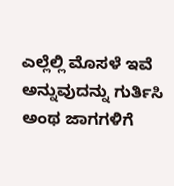ಎಲ್ಲೆಲ್ಲಿ ಮೊಸಳೆ ಇವೆ ಅನ್ನುವುದನ್ನು ಗುರ್ತಿಸಿ ಅಂಥ ಜಾಗಗಳಿಗೆ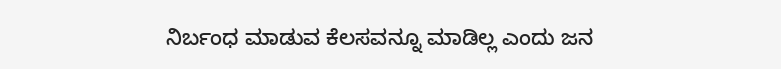ನಿರ್ಬಂಧ ಮಾಡುವ ಕೆಲಸವನ್ನೂ ಮಾಡಿಲ್ಲ ಎಂದು ಜನ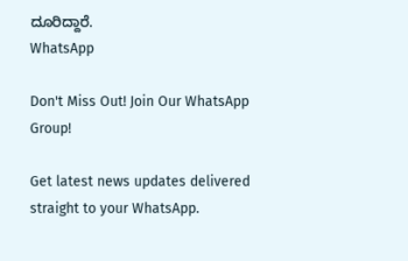ದೂರಿದ್ದಾರೆ.
WhatsApp

Don't Miss Out! Join Our WhatsApp Group!

Get latest news updates delivered straight to your WhatsApp.